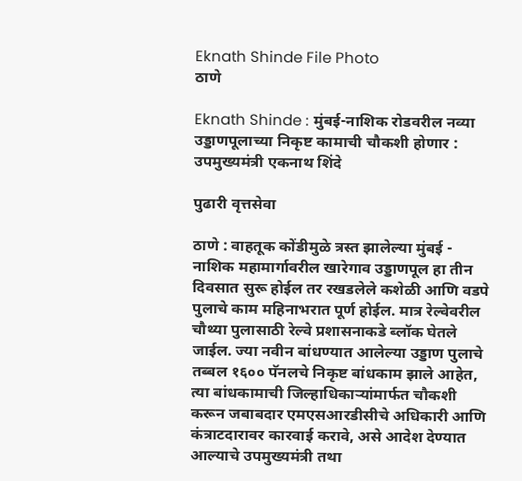Eknath Shinde File Photo
ठाणे

Eknath Shinde : मुंबई-नाशिक रोडवरील नव्या उड्डाणपूलाच्या निकृष्ट कामाची चौकशी होणार : उपमुख्यमंत्री एकनाथ शिंदे

पुढारी वृत्तसेवा

ठाणे : वाहतूक कोंडीमुळे त्रस्त झालेल्या मुंबई - नाशिक महामार्गावरील खारेगाव उड्डाणपूल हा तीन दिवसात सुरू होईल तर रखडलेले कशेळी आणि वडपे पुलाचे काम महिनाभरात पूर्ण होईल. मात्र रेल्वेवरील चौथ्या पुलासाठी रेल्वे प्रशासनाकडे ब्लॉक घेतले जाईल. ज्या नवीन बांधण्यात आलेल्या उड्डाण पुलाचे तब्बल १६०० पॅनलचे निकृष्ट बांधकाम झाले आहेत, त्या बांधकामाची जिल्हाधिकाऱ्यांमार्फत चौकशी करून जबाबदार एमएसआरडीसीचे अधिकारी आणि कंत्राटदारावर कारवाई करावे, असे आदेश देण्यात आल्याचे उपमुख्यमंत्री तथा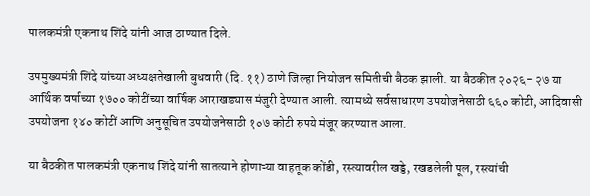पालकमंत्री एकनाथ शिंदे यांनी आज ठाण्यात दिले.

उपमुख्यमंत्री शिंदे यांच्या अध्यक्षतेखाली बुधवारी (दि. ११) ठाणे जिल्हा नियोजन समितीची बैठक झाली. या बैठकीत २०२६- २७ या आर्थिक वर्षाच्या १७०० कोटींच्या वार्षिक आराखड्यास मंजुरी देण्यात आली. त्यामध्ये सर्वसाधारण उपयोजनेसाठी ६६० कोटी, आदिवासी उपयोजना १४० कोटीं आणि अनुसूचित उपयोजनेसाठी १०७ कोटी रुपये मंजूर करण्यात आला.

या बैठकीत पालकमंत्री एकनाथ शिंदे यांनी सातत्याने होणाऱ्या वाहतूक कोंडी, रस्त्यावरील खड्डे, रखडलेली पूल, रस्त्यांची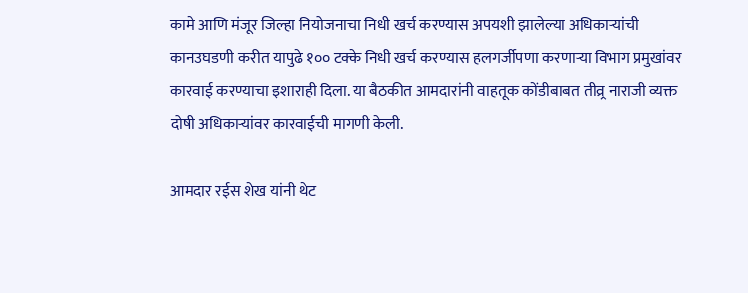कामे आणि मंजूर जिल्हा नियोजनाचा निधी खर्च करण्यास अपयशी झालेल्या अधिकाऱ्यांची कानउघडणी करीत यापुढे १०० टक्के निधी खर्च करण्यास हलगर्जीपणा करणाऱ्या विभाग प्रमुखांवर कारवाई करण्याचा इशाराही दिला. या बैठकीत आमदारांनी वाहतूक कोंडीबाबत तीव्र्र नाराजी व्यक्त दोषी अधिकाऱ्यांवर कारवाईची मागणी केली.

आमदार रईस शेख यांनी थेट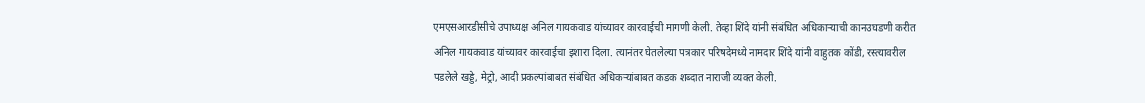एमएसआरडीसीचे उपाध्यक्ष अनिल गायकवाड यांच्यावर कारवाईची मागणी केली. तेव्हा शिंदे यांनी संबंधित अधिकाऱ्याची कानउघडणी करीत अनिल गायकवाड यांच्यावर कारवाईचा इशारा दिला. त्यानंतर घेतलेल्या पत्रकार परिषदेमध्ये नामदार शिंदे यांनी वाहुतक कोंडी, रस्त्यावरील पडलेले खड्डे, मेट्रो, आदी प्रकल्पांबाबत संबंधित अधिकऱ्यांबाबत कडक शब्दात नाराजी व्यक्त केली.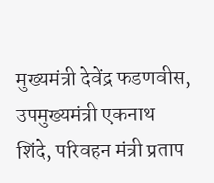मुख्यमंत्री देवेंद्र फडणवीस, उपमुख्यमंत्री एकनाथ शिंदे, परिवहन मंत्री प्रताप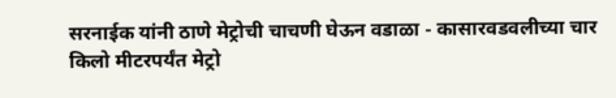सरनाईक यांनी ठाणे मेट्रोची चाचणी घेऊन वडाळा - कासारवडवलीच्या चार किलो मीटरपर्यंत मेट्रो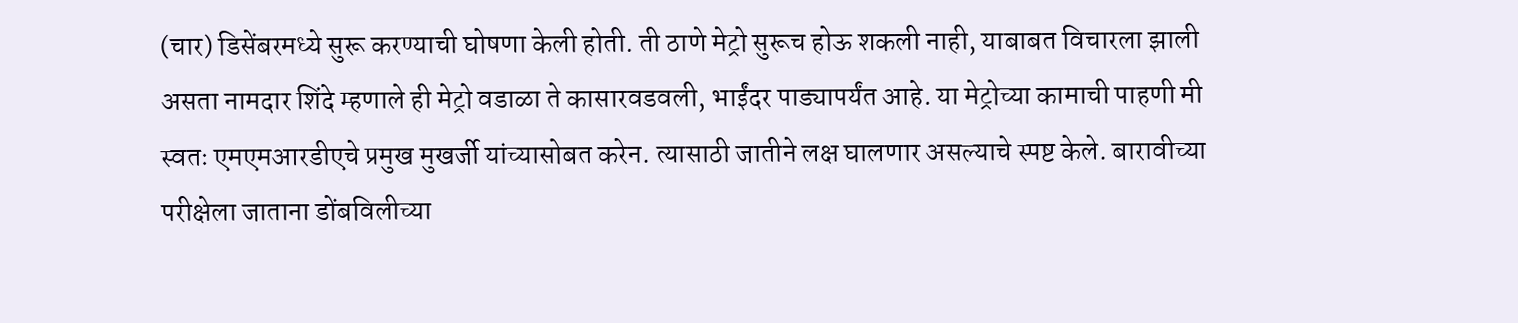(चार) डिसेंबरमध्ये सुरू करण्याची घोषणा केली होती. ती ठाणे मेट्रो सुरूच होऊ शकली नाही, याबाबत विचारला झाली असता नामदार शिंदे म्हणाले ही मेट्रो वडाळा ते कासारवडवली, भाईंदर पाड्यापर्यंत आहे. या मेट्रोच्या कामाची पाहणी मी स्वतः एमएमआरडीएचे प्रमुख मुखर्जी यांच्यासोबत करेन. त्यासाठी जातीने लक्ष घालणार असल्याचे स्पष्ट केले. बारावीच्या परीक्षेला जाताना डोंबविलीच्या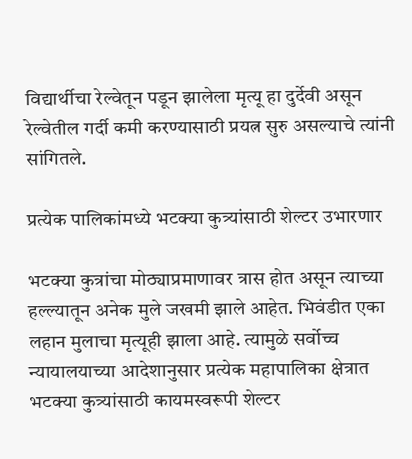विद्यार्थीचा रेल्वेतून पडून झालेला मृत्यू हा दुर्देवी असून रेल्वेतील गर्दी कमी करण्यासाठी प्रयत्न सुरु असल्याचे त्यांनी सांगितले.

प्रत्येक पालिकांमध्ये भटक्या कुत्र्यांसाठी शेल्टर उभारणार

भटक्या कुत्रांचा मोठ्याप्रमाणावर त्रास होत असून त्याच्या हल्ल्यातून अनेक मुले जखमी झाले आहेत. भिवंडीत एका लहान मुलाचा मृत्यूही झाला आहे. त्यामुळे सर्वोच्च न्यायालयाच्या आदेशानुसार प्रत्येक महापालिका क्षेत्रात भटक्या कुत्र्यांसाठी कायमस्वरूपी शेल्टर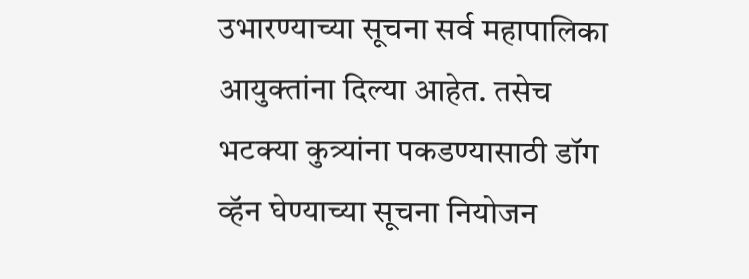उभारण्याच्या सूचना सर्व महापालिका आयुक्तांना दिल्या आहेत. तसेच भटक्या कुत्र्यांना पकडण्यासाठी डॉग व्हॅन घेण्याच्या सूचना नियोजन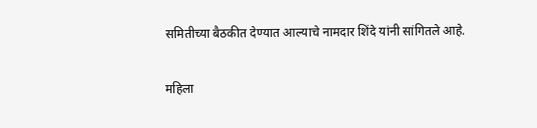समितीच्या बैठकीत देण्यात आल्याचे नामदार शिंदे यांनी सांगितले आहे.

महिला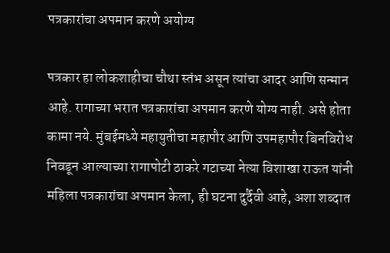पत्रकारांचा अपमान करणे अयोग्य

पत्रकार हा लोकशाहीचा चौथा स्तंभ असून त्यांचा आदर आणि सन्मान आहे. रागाच्या भरात पत्रकारांचा अपमान करणे योग्य नाही. असे होता कामा नये. मुंबईमध्ये महायुतीचा महापौर आणि उपमहापौर बिनविरोध निवडून आल्याच्या रागापोटी ठाकरे गटाच्या नेत्या विशाखा राऊत यांनी महिला पत्रकारांचा अपमान केला, ही घटना दुर्दैवी आहे, अशा शब्दात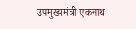उपमुख्यमंत्री एकनाथ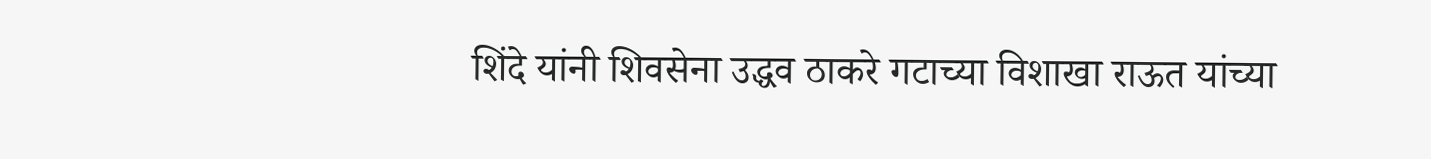शिंदे यांनी शिवसेना उद्धव ठाकरे गटाच्या विशाखा राऊत यांच्या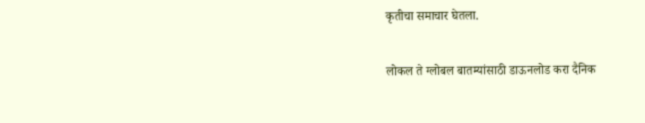कृतीचा समाचार घेतला.

लोकल ते ग्लोबल बातम्यांसाठी डाऊनलोड करा दैनिक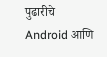पुढारीचे Android आणि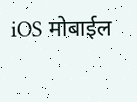iOS मोबाईल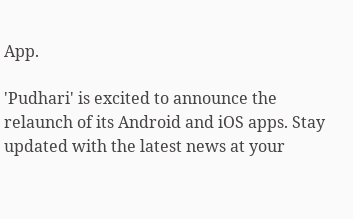App.

'Pudhari' is excited to announce the relaunch of its Android and iOS apps. Stay updated with the latest news at your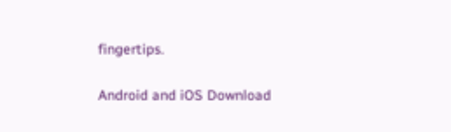fingertips.

Android and iOS Download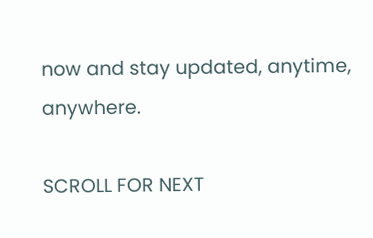now and stay updated, anytime, anywhere.

SCROLL FOR NEXT